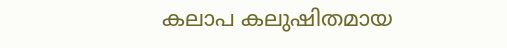കലാപ കലുഷിതമായ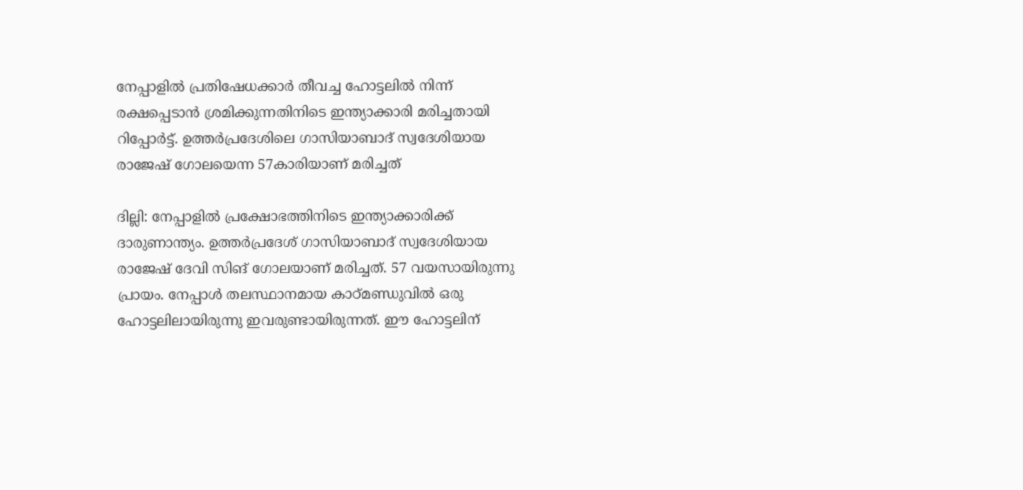നേപ്പാളിൽ പ്രതിഷേധക്കാർ തീവച്ച ഹോട്ടലിൽ നിന്ന് രക്ഷപ്പെടാൻ ശ്രമിക്കുന്നതിനിടെ ഇന്ത്യാക്കാരി മരിച്ചതായി റിപ്പോർട്ട്. ഉത്തർപ്രദേശിലെ ഗാസിയാബാദ് സ്വദേശിയായ രാജേഷ് ഗോലയെന്ന 57കാരിയാണ് മരിച്ചത്

ദില്ലി: നേപ്പാളിൽ പ്രക്ഷോഭത്തിനിടെ ഇന്ത്യാക്കാരിക്ക് ദാരുണാന്ത്യം. ഉത്തർപ്രദേശ് ഗാസിയാബാദ് സ്വദേശിയായ രാജേഷ് ദേവി സിങ് ഗോലയാണ് മരിച്ചത്. 57 വയസായിരുന്നു പ്രായം. നേപ്പാൾ തലസ്ഥാനമായ കാഠ്‌മണ്ഡുവിൽ ഒരു ഹോട്ടലിലായിരുന്നു ഇവരുണ്ടായിരുന്നത്. ഈ ഹോട്ടലിന്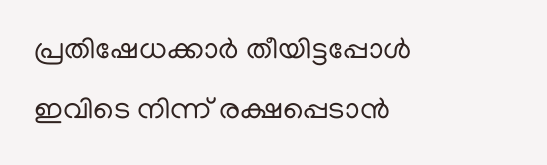പ്രതിഷേധക്കാർ തീയിട്ടപ്പോൾ ഇവിടെ നിന്ന് രക്ഷപ്പെടാൻ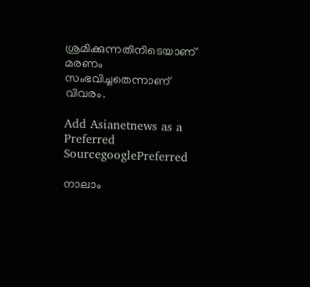ശ്രമിക്കുന്നതിനിടെയാണ് മരണം സംഭവിച്ചതെന്നാണ് വിവരം.

Add Asianetnews as a Preferred SourcegooglePreferred

നാലാം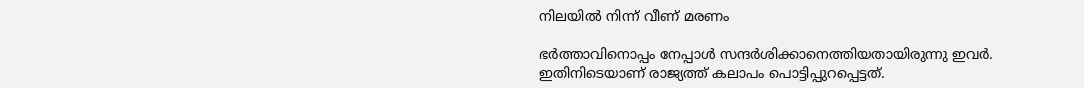നിലയിൽ നിന്ന് വീണ് മരണം

ഭർത്താവിനൊപ്പം നേപ്പാൾ സന്ദർശിക്കാനെത്തിയതായിരുന്നു ഇവർ. ഇതിനിടെയാണ് രാജ്യത്ത് കലാപം പൊട്ടിപ്പുറപ്പെട്ടത്.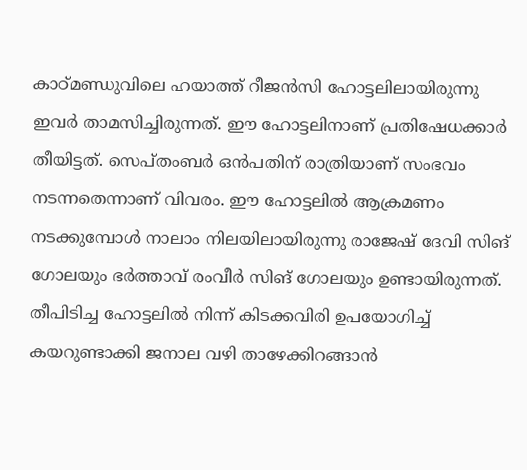കാഠ്‌മണ്ഡുവിലെ ഹയാത്ത് റീജൻസി ഹോട്ടലിലായിരുന്നു ഇവർ താമസിച്ചിരുന്നത്. ഈ ഹോട്ടലിനാണ് പ്രതിഷേധക്കാർ തീയിട്ടത്. സെപ്തംബർ ഒൻപതിന് രാത്രിയാണ് സംഭവം നടന്നതെന്നാണ് വിവരം. ഈ ഹോട്ടലിൽ ആക്രമണം നടക്കുമ്പോൾ നാലാം നിലയിലായിരുന്നു രാജേഷ് ദേവി സിങ് ഗോലയും ഭർത്താവ് രംവീർ സിങ് ഗോലയും ഉണ്ടായിരുന്നത്. തീപിടിച്ച ഹോട്ടലിൽ നിന്ന് കിടക്കവിരി ഉപയോഗിച്ച് കയറുണ്ടാക്കി ജനാല വഴി താഴേക്കിറങ്ങാൻ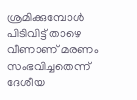ശ്രമിക്കുമ്പോൾ പിടിവിട്ട് താഴെ വീണാണ് മരണം സംഭവിച്ചതെന്ന് ദേശീയ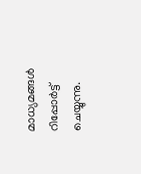മാധ്യമങ്ങൾ റിപ്പോർട്ട് ചെയ്യുന്നു.